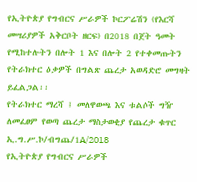የኢትዮጵያ የግብርና ሥራዎች ኮርፖሬሽን (የእርሻ መሣሪያዎች አቅርቦት ዘርፍ) በ2018 በጀት ዓመት የሚከተሉትን በሎት 1 እና በሎት 2 የተቀመጡትን የትራክተር ዕቃዎች በግልጽ ጨረታ አወዳድሮ መግዛት ይፈልጋል፡፡
የትራክተር ማረሻ ፤ መለዋወጫ እና ቱልሶች ግዥ ለመፈፀም የወጣ ጨረታ ማስታወቂያ የጨረታ ቁጥር ኢ.ግ.ሥ.ኮ/ብግጨ/1A/2018
የኢትዮጵያ የግብርና ሥራዎች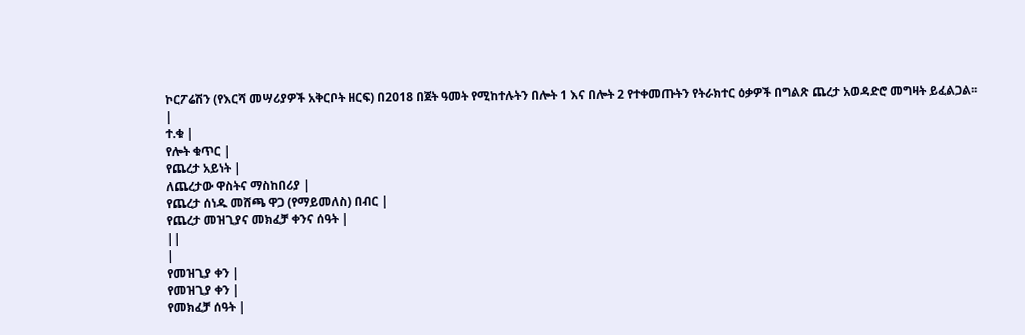ኮርፖሬሽን (የእርሻ መሣሪያዎች አቅርቦት ዘርፍ) በ2018 በጀት ዓመት የሚከተሉትን በሎት 1 እና በሎት 2 የተቀመጡትን የትራክተር ዕቃዎች በግልጽ ጨረታ አወዳድሮ መግዛት ይፈልጋል፡፡
|
ተ.ቁ |
የሎት ቁጥር |
የጨረታ አይነት |
ለጨረታው ዋስትና ማስከበሪያ |
የጨረታ ሰነዱ መሸጫ ዋጋ (የማይመለስ) በብር |
የጨረታ መዝጊያና መክፈቻ ቀንና ሰዓት |
||
|
የመዝጊያ ቀን |
የመዝጊያ ቀን |
የመክፈቻ ሰዓት |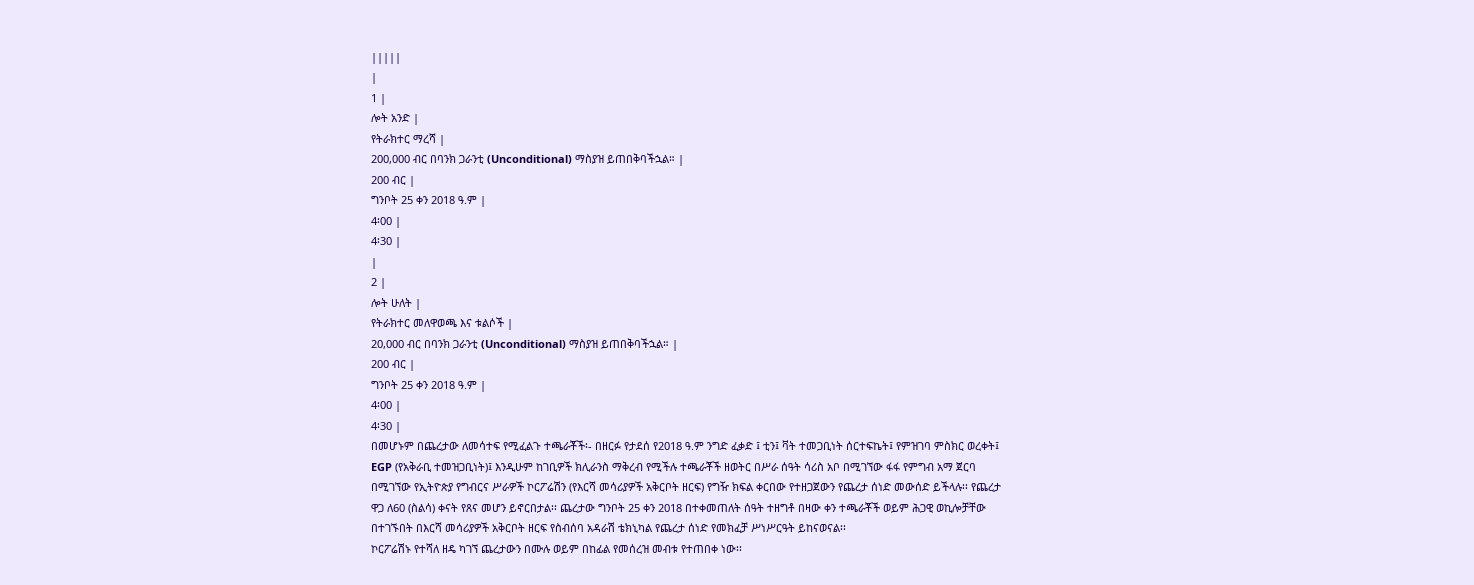|||||
|
1 |
ሎት አንድ |
የትራክተር ማረሻ |
200,000 ብር በባንክ ጋራንቲ (Unconditional) ማስያዝ ይጠበቅባችኋል። |
200 ብር |
ግንቦት 25 ቀን 2018 ዓ.ም |
4፡00 |
4፡30 |
|
2 |
ሎት ሁለት |
የትራክተር መለዋወጫ እና ቱልሶች |
20,000 ብር በባንክ ጋራንቲ (Unconditional) ማስያዝ ይጠበቅባችኋል። |
200 ብር |
ግንቦት 25 ቀን 2018 ዓ.ም |
4፡00 |
4፡30 |
በመሆኑም በጨረታው ለመሳተፍ የሚፈልጉ ተጫራቾች፡- በዘርፉ የታደሰ የ2018 ዓ.ም ንግድ ፈቃድ ፤ ቲን፤ ቫት ተመጋቢነት ሰርተፍኬት፤ የምዝገባ ምስክር ወረቀት፤ EGP (የአቅራቢ ተመዝጋቢነት)፤ እንዲሁም ከገቢዎች ክሊራንስ ማቅረብ የሚችሉ ተጫራቾች ዘወትር በሥራ ሰዓት ሳሪስ አቦ በሚገኘው ፋፋ የምግብ አማ ጀርባ በሚገኘው የኢትዮጵያ የግብርና ሥራዎች ኮርፖሬሽን (የእርሻ መሳሪያዎች አቅርቦት ዘርፍ) የግዥ ክፍል ቀርበው የተዘጋጀውን የጨረታ ሰነድ መውሰድ ይችላሉ፡፡ የጨረታ ዋጋ ለ60 (ስልሳ) ቀናት የጸና መሆን ይኖርበታል፡፡ ጨረታው ግንቦት 25 ቀን 2018 በተቀመጠለት ሰዓት ተዘግቶ በዛው ቀን ተጫራቾች ወይም ሕጋዊ ወኪሎቻቸው በተገኙበት በእርሻ መሳሪያዎች አቅርቦት ዘርፍ የስብሰባ አዳራሽ ቴክኒካል የጨረታ ሰነድ የመክፈቻ ሥነሥርዓት ይከናወናል፡፡
ኮርፖሬሽኑ የተሻለ ዘዴ ካገኘ ጨረታውን በሙሉ ወይም በከፊል የመሰረዝ መብቱ የተጠበቀ ነው፡፡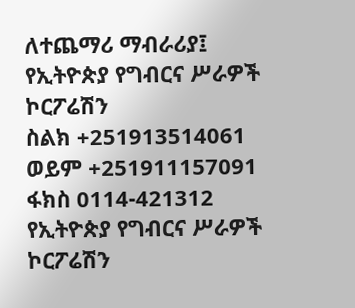ለተጨማሪ ማብራሪያ፤ የኢትዮጵያ የግብርና ሥራዎች ኮርፖሬሽን
ስልክ +251913514061 ወይም +251911157091
ፋክስ 0114-421312
የኢትዮጵያ የግብርና ሥራዎች ኮርፖሬሽን